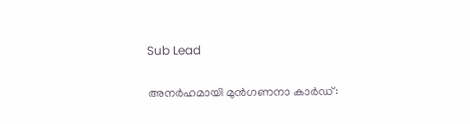Sub Lead

അനര്‍ഹമായി മുന്‍ഗണനാ കാര്‍ഡ്: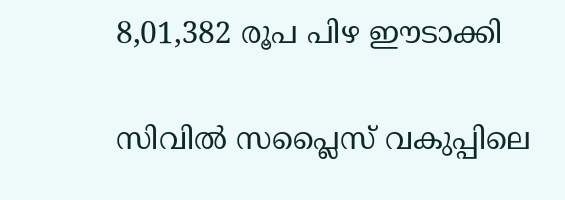8,01,382 രൂപ പിഴ ഈടാക്കി

സിവില്‍ സപ്ലൈസ് വകുപ്പിലെ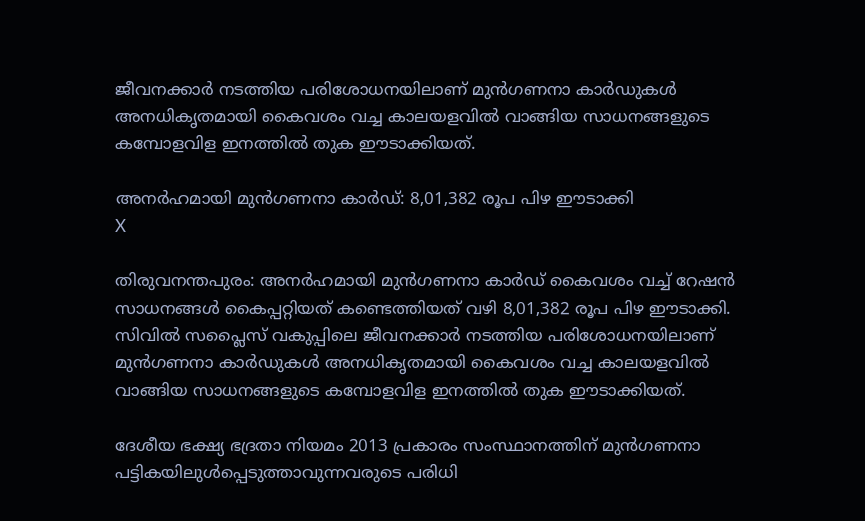ജീവനക്കാര്‍ നടത്തിയ പരിശോധനയിലാണ് മുന്‍ഗണനാ കാര്‍ഡുകള്‍ അനധികൃതമായി കൈവശം വച്ച കാലയളവില്‍ വാങ്ങിയ സാധനങ്ങളുടെ കമ്പോളവിള ഇനത്തില്‍ തുക ഈടാക്കിയത്.

അനര്‍ഹമായി മുന്‍ഗണനാ കാര്‍ഡ്: 8,01,382 രൂപ പിഴ ഈടാക്കി
X

തിരുവനന്തപുരം: അനര്‍ഹമായി മുന്‍ഗണനാ കാര്‍ഡ് കൈവശം വച്ച് റേഷന്‍ സാധനങ്ങള്‍ കൈപ്പറ്റിയത് കണ്ടെത്തിയത് വഴി 8,01,382 രൂപ പിഴ ഈടാക്കി. സിവില്‍ സപ്ലൈസ് വകുപ്പിലെ ജീവനക്കാര്‍ നടത്തിയ പരിശോധനയിലാണ് മുന്‍ഗണനാ കാര്‍ഡുകള്‍ അനധികൃതമായി കൈവശം വച്ച കാലയളവില്‍ വാങ്ങിയ സാധനങ്ങളുടെ കമ്പോളവിള ഇനത്തില്‍ തുക ഈടാക്കിയത്.

ദേശീയ ഭക്ഷ്യ ഭദ്രതാ നിയമം 2013 പ്രകാരം സംസ്ഥാനത്തിന് മുന്‍ഗണനാ പട്ടികയിലുള്‍പ്പെടുത്താവുന്നവരുടെ പരിധി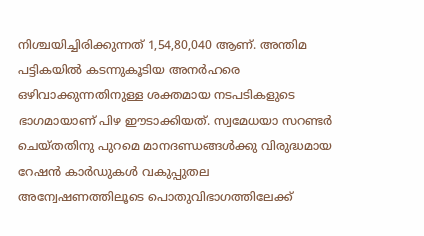നിശ്ചയിച്ചിരിക്കുന്നത് 1,54,80,040 ആണ്. അന്തിമ പട്ടികയില്‍ കടന്നുകൂടിയ അനര്‍ഹരെ ഒഴിവാക്കുന്നതിനുള്ള ശക്തമായ നടപടികളുടെ ഭാഗമായാണ് പിഴ ഈടാക്കിയത്. സ്വമേധയാ സറണ്ടര്‍ ചെയ്തതിനു പുറമെ മാനദണ്ഡങ്ങള്‍ക്കു വിരുദ്ധമായ റേഷന്‍ കാര്‍ഡുകള്‍ വകുപ്പുതല അന്വേഷണത്തിലൂടെ പൊതുവിഭാഗത്തിലേക്ക്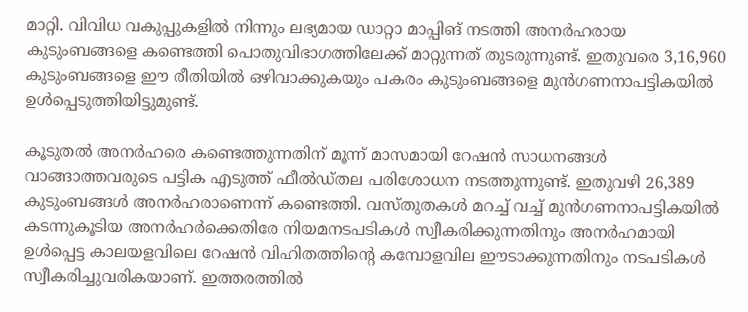മാറ്റി. വിവിധ വകുപ്പുകളില്‍ നിന്നും ലഭ്യമായ ഡാറ്റാ മാപ്പിങ് നടത്തി അനര്‍ഹരായ കുടുംബങ്ങളെ കണ്ടെത്തി പൊതുവിഭാഗത്തിലേക്ക് മാറ്റുന്നത് തുടരുന്നുണ്ട്. ഇതുവരെ 3,16,960 കുടുംബങ്ങളെ ഈ രീതിയില്‍ ഒഴിവാക്കുകയും പകരം കുടുംബങ്ങളെ മുന്‍ഗണനാപട്ടികയില്‍ ഉള്‍പ്പെടുത്തിയിട്ടുമുണ്ട്.

കൂടുതല്‍ അനര്‍ഹരെ കണ്ടെത്തുന്നതിന് മൂന്ന് മാസമായി റേഷന്‍ സാധനങ്ങള്‍ വാങ്ങാത്തവരുടെ പട്ടിക എടുത്ത് ഫീല്‍ഡ്തല പരിശോധന നടത്തുന്നുണ്ട്. ഇതുവഴി 26,389 കുടുംബങ്ങള്‍ അനര്‍ഹരാണെന്ന് കണ്ടെത്തി. വസ്തുതകള്‍ മറച്ച് വച്ച് മുന്‍ഗണനാപട്ടികയില്‍ കടന്നുകൂടിയ അനര്‍ഹര്‍ക്കെതിരേ നിയമനടപടികള്‍ സ്വീകരിക്കുന്നതിനും അനര്‍ഹമായി ഉള്‍പ്പെട്ട കാലയളവിലെ റേഷന്‍ വിഹിതത്തിന്റെ കമ്പോളവില ഈടാക്കുന്നതിനും നടപടികള്‍ സ്വീകരിച്ചുവരികയാണ്. ഇത്തരത്തില്‍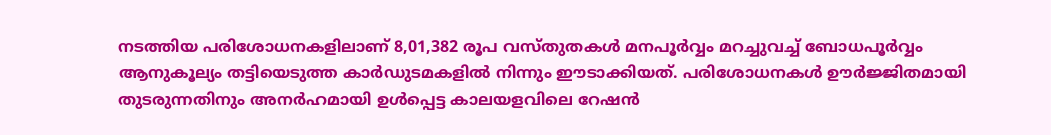നടത്തിയ പരിശോധനകളിലാണ് 8,01,382 രൂപ വസ്തുതകള്‍ മനപൂര്‍വ്വം മറച്ചുവച്ച് ബോധപൂര്‍വ്വം ആനുകൂല്യം തട്ടിയെടുത്ത കാര്‍ഡുടമകളില്‍ നിന്നും ഈടാക്കിയത്. പരിശോധനകള്‍ ഊര്‍ജ്ജിതമായി തുടരുന്നതിനും അനര്‍ഹമായി ഉള്‍പ്പെട്ട കാലയളവിലെ റേഷന്‍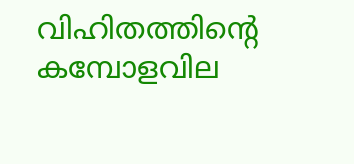വിഹിതത്തിന്റെ കമ്പോളവില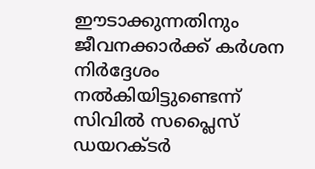ഈടാക്കുന്നതിനും ജീവനക്കാര്‍ക്ക് കര്‍ശന നിര്‍ദ്ദേശം നല്‍കിയിട്ടുണ്ടെന്ന് സിവില്‍ സപ്ലൈസ് ഡയറക്ടര്‍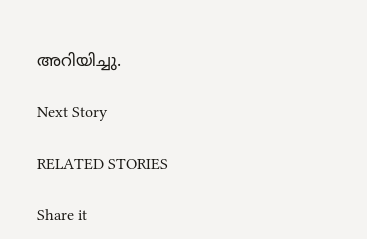അറിയിച്ചു.

Next Story

RELATED STORIES

Share it